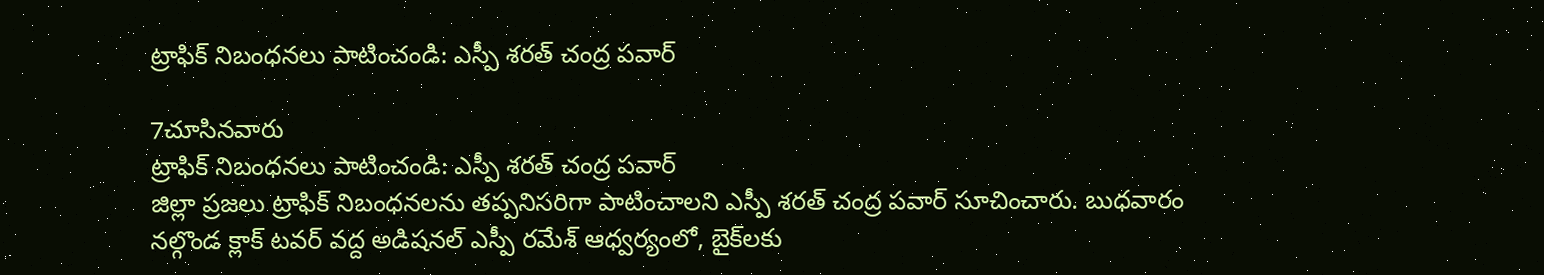ట్రాఫిక్ నిబంధనలు పాటించండి: ఎస్పీ శరత్ చంద్ర పవార్

7చూసినవారు
ట్రాఫిక్ నిబంధనలు పాటించండి: ఎస్పీ శరత్ చంద్ర పవార్
జిల్లా ప్రజలు ట్రాఫిక్ నిబంధనలను తప్పనిసరిగా పాటించాలని ఎస్పీ శరత్ చంద్ర పవార్ సూచించారు. బుధవారం నల్గొండ క్లాక్ టవర్ వద్ద అడిషనల్ ఎస్పీ రమేశ్ ఆధ్వర్యంలో, బైక్‌లకు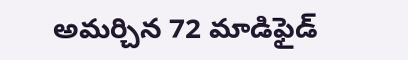అమర్చిన 72 మాడిఫైడ్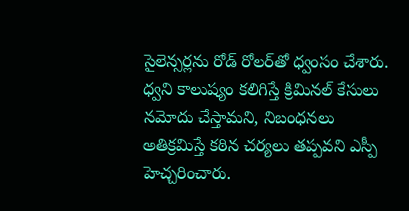సైలెన్సర్లను రోడ్ రోలర్‌తో ధ్వంసం చేశారు. ధ్వని కాలుష్యం కలిగిస్తే క్రిమినల్ కేసులు నమోదు చేస్తామని, నిబంధనలు అతిక్రమిస్తే కఠిన చర్యలు తప్పవని ఎస్పీ హెచ్చరించారు.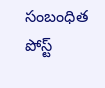సంబంధిత పోస్ట్